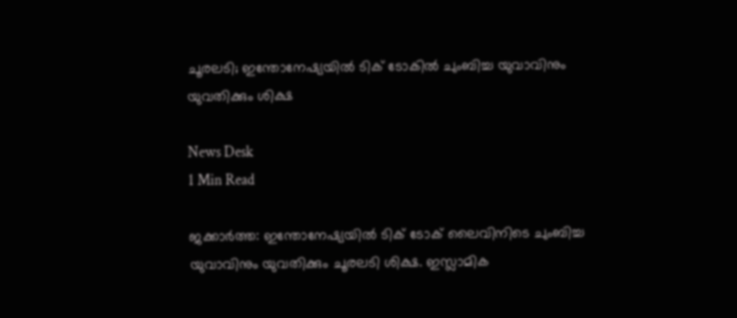ചൂരലടി; ഇന്തോനേഷ്യയിൽ ടിക് ടോകിൽ ചുംബിച്ച യുവാവിനും യുവതിക്കും ശിക്ഷ

News Desk
1 Min Read

ജക്കാർത്ത: ഇന്തോനേഷ്യയിൽ ടിക് ടോക് ലൈവിനിടെ ചുംബിച്ച യുവാവിനും യുവതിക്കും ചൂരലടി ശിക്ഷ. ഇസ്ലാമിക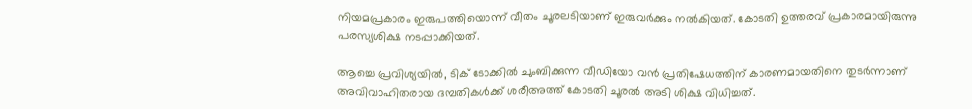നിയമപ്രകാരം ഇരുപത്തിയൊന്ന് വീതം ചൂരലടിയാണ് ഇരുവർക്കും നൽകിയത്. കോടതി ഉത്തരവ് പ്രകാരമായിരുന്നു പരസ്യശിക്ഷ നടപ്പാക്കിയത്.

ആച്ചെ പ്രവിശ്യയിൽ, ടിക് ടോക്കിൽ ചുംബിക്കുന്ന വീഡിയോ വൻ പ്രതിഷേധത്തിന് കാരണമായതിനെ തുടർന്നാണ് അവിവാഹിതരായ ദമ്പതികൾക്ക് ശരീഅത്ത് കോടതി ചൂരൽ അടി ശിക്ഷ വിധിച്ചത്.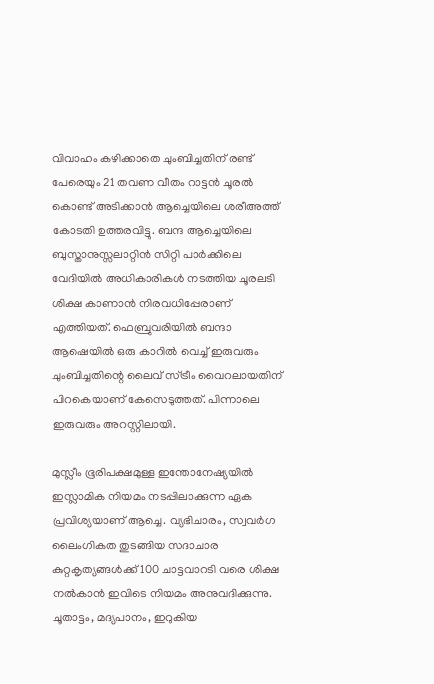വിവാഹം കഴിക്കാതെ ചുംബിച്ചതിന് രണ്ട് പേരെയും 21 തവണ വീതം റാട്ടൻ ചൂരൽ കൊണ്ട് അടിക്കാൻ ആച്ചെയിലെ ശരീഅത്ത് കോടതി ഉത്തരവിട്ടു. ബന്ദ ആച്ചെയിലെ ബുസ്താനുസ്സലാറ്റിൻ സിറ്റി പാർക്കിലെ വേദിയിൽ അധികാരികൾ നടത്തിയ ചൂരലടി ശിക്ഷ കാണാൻ നിരവധിപ്പേരാണ് എത്തിയത്. ഫെബ്രുവരിയിൽ ബന്ദാ ആഷെയിൽ ഒരു കാറിൽ വെച്ച് ഇരുവരും ചുംബിച്ചതിന്റെ ലൈവ് സ്ട്രീം വൈറലായതിന് പിറകെയാണ് കേസെടുത്തത്. പിന്നാലെ ഇരുവരും അറസ്റ്റിലായി.

മുസ്ലീം ഭൂരിപക്ഷമുള്ള ഇന്തോനേഷ്യയിൽ ഇസ്ലാമിക നിയമം നടപ്പിലാക്കുന്ന ഏക പ്രവിശ്യയാണ് ആച്ചെ. വ്യഭിചാരം, സ്വവർഗ ലൈംഗികത തുടങ്ങിയ സദാചാര കുറ്റകൃത്യങ്ങൾക്ക് 100 ചാട്ടവാറടി വരെ ശിക്ഷ നൽകാൻ ഇവിടെ നിയമം അനുവദിക്കുന്നു. ചൂതാട്ടം, മദ്യപാനം, ഇറുകിയ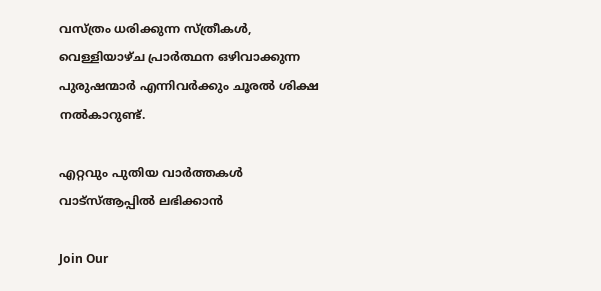വസ്ത്രം ധരിക്കുന്ന സ്ത്രീകൾ, വെള്ളിയാഴ്ച പ്രാർത്ഥന ഒഴിവാക്കുന്ന പുരുഷന്മാർ എന്നിവർക്കും ചൂരൽ ശിക്ഷ നൽകാറുണ്ട്.

എറ്റവും പുതിയ വാർത്തകൾ വാട്സ്ആപ്പിൽ ലഭിക്കാൻ

Join Our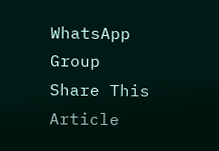WhatsApp Group
Share This Article